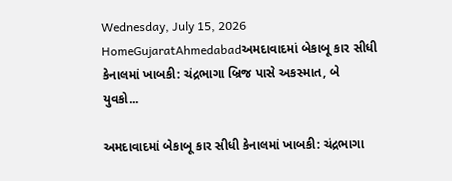Wednesday, July 15, 2026
HomeGujaratAhmedabadઅમદાવાદમાં બેકાબૂ કાર સીધી કેનાલમાં ખાબકી: ચંદ્રભાગા બ્રિજ પાસે અકસ્માત, બે યુવકો...

અમદાવાદમાં બેકાબૂ કાર સીધી કેનાલમાં ખાબકી: ચંદ્રભાગા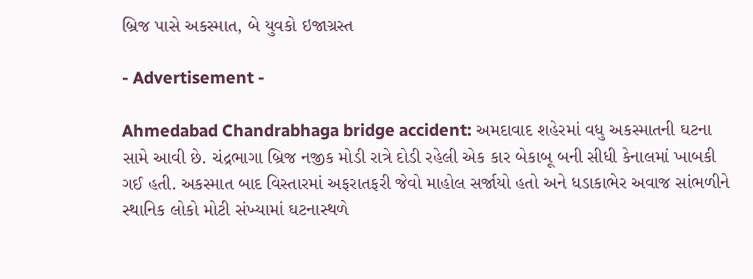બ્રિજ પાસે અકસ્માત, બે યુવકો ઇજાગ્રસ્ત

- Advertisement -

Ahmedabad Chandrabhaga bridge accident: અમદાવાદ શહેરમાં વધુ અકસ્માતની ઘટના સામે આવી છે. ચંદ્રભાગા બ્રિજ નજીક મોડી રાત્રે દોડી રહેલી એક કાર બેકાબૂ બની સીધી કેનાલમાં ખાબકી ગઈ હતી. અકસ્માત બાદ વિસ્તારમાં અફરાતફરી જેવો માહોલ સર્જાયો હતો અને ધડાકાભેર અવાજ સાંભળીને સ્થાનિક લોકો મોટી સંખ્યામાં ઘટનાસ્થળે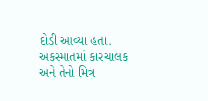દોડી આવ્યા હતા. અકસ્માતમાં કારચાલક અને તેનો મિત્ર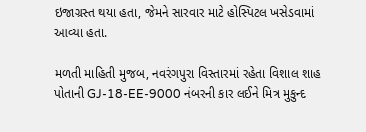ઇજાગ્રસ્ત થયા હતા, જેમને સારવાર માટે હોસ્પિટલ ખસેડવામાં આવ્યા હતા.

મળતી માહિતી મુજબ, નવરંગપુરા વિસ્તારમાં રહેતા વિશાલ શાહ પોતાની GJ-18-EE-9000 નંબરની કાર લઈને મિત્ર મુકુન્દ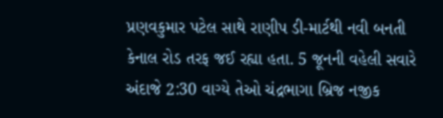પ્રણવકુમાર પટેલ સાથે રાણીપ ડી-માર્ટથી નવી બનતી કેનાલ રોડ તરફ જઈ રહ્યા હતા. 5 જૂનની વહેલી સવારે અંદાજે 2:30 વાગ્યે તેઓ ચંદ્રભાગા બ્રિજ નજીક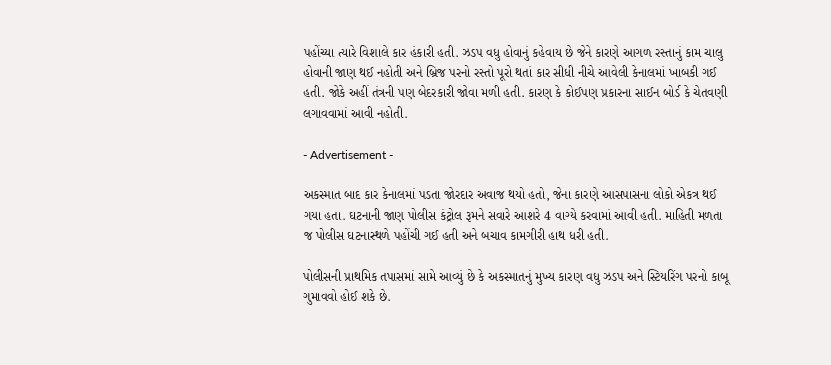પહોંચ્યા ત્યારે વિશાલે કાર હંકારી હતી. ઝડપ વધુ હોવાનું કહેવાય છે જેને કારણે આગળ રસ્તાનું કામ ચાલુ હોવાની જાણ થઈ નહોતી અને બ્રિજ પરનો રસ્તો પૂરો થતાં કાર સીધી નીચે આવેલી કેનાલમાં ખાબકી ગઈ હતી. જોકે અહીં તંત્રની પણ બેદરકારી જોવા મળી હતી. કારણ કે કોઈપણ પ્રકારના સાઈન બોર્ડ કે ચેતવણી લગાવવામાં આવી નહોતી.

- Advertisement -

અકસ્માત બાદ કાર કેનાલમાં પડતા જોરદાર અવાજ થયો હતો, જેના કારણે આસપાસના લોકો એકત્ર થઈ ગયા હતા. ઘટનાની જાણ પોલીસ કંટ્રોલ રૂમને સવારે આશરે 4 વાગ્યે કરવામાં આવી હતી. માહિતી મળતા જ પોલીસ ઘટનાસ્થળે પહોંચી ગઈ હતી અને બચાવ કામગીરી હાથ ધરી હતી.

પોલીસની પ્રાથમિક તપાસમાં સામે આવ્યું છે કે અકસ્માતનું મુખ્ય કારણ વધુ ઝડપ અને સ્ટિયરિંગ પરનો કાબૂ ગુમાવવો હોઈ શકે છે.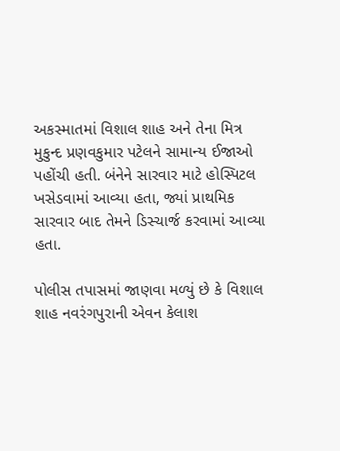અકસ્માતમાં વિશાલ શાહ અને તેના મિત્ર મુકુન્દ પ્રણવકુમાર પટેલને સામાન્ય ઈજાઓ પહોંચી હતી. બંનેને સારવાર માટે હોસ્પિટલ ખસેડવામાં આવ્યા હતા, જ્યાં પ્રાથમિક સારવાર બાદ તેમને ડિસ્ચાર્જ કરવામાં આવ્યા હતા.

પોલીસ તપાસમાં જાણવા મળ્યું છે કે વિશાલ શાહ નવરંગપુરાની એવન કેલાશ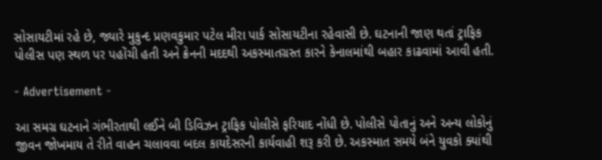સોસાયટીમાં રહે છે, જ્યારે મુકુન્દ પ્રણવકુમાર પટેલ મીરા પાર્ક સોસાયટીના રહેવાસી છે. ઘટનાની જાણ થતાં ટ્રાફિક પોલીસ પણ સ્થળ પર પહોંચી હતી અને ક્રેનની મદદથી અકસ્માતગ્રસ્ત કારને કેનાલમાંથી બહાર કાઢવામાં આવી હતી.

- Advertisement -

આ સમગ્ર ઘટનાને ગંભીરતાથી લઈને બી ડિવિઝન ટ્રાફિક પોલીસે ફરિયાદ નોંધી છે. પોલીસે પોતાનું અને અન્ય લોકોનું જીવન જોખમાય તે રીતે વાહન ચલાવવા બદલ કાયદેસરની કાર્યવાહી શરૂ કરી છે. અકસ્માત સમયે બંને યુવકો ક્યાંથી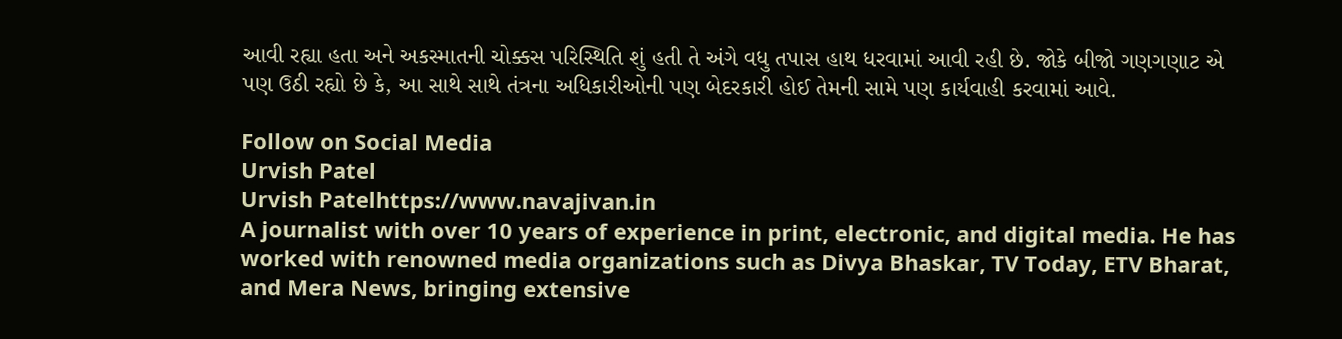આવી રહ્યા હતા અને અકસ્માતની ચોક્કસ પરિસ્થિતિ શું હતી તે અંગે વધુ તપાસ હાથ ધરવામાં આવી રહી છે. જોકે બીજો ગણગણાટ એ પણ ઉઠી રહ્યો છે કે, આ સાથે સાથે તંત્રના અધિકારીઓની પણ બેદરકારી હોઈ તેમની સામે પણ કાર્યવાહી કરવામાં આવે.

Follow on Social Media
Urvish Patel
Urvish Patelhttps://www.navajivan.in
A journalist with over 10 years of experience in print, electronic, and digital media. He has worked with renowned media organizations such as Divya Bhaskar, TV Today, ETV Bharat, and Mera News, bringing extensive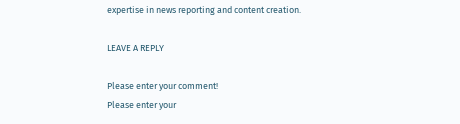expertise in news reporting and content creation.

LEAVE A REPLY

Please enter your comment!
Please enter your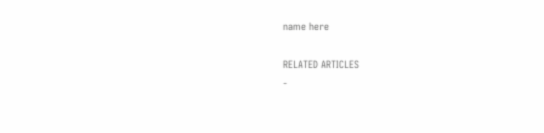name here

RELATED ARTICLES
-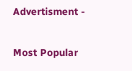Advertisment -

Most Popular